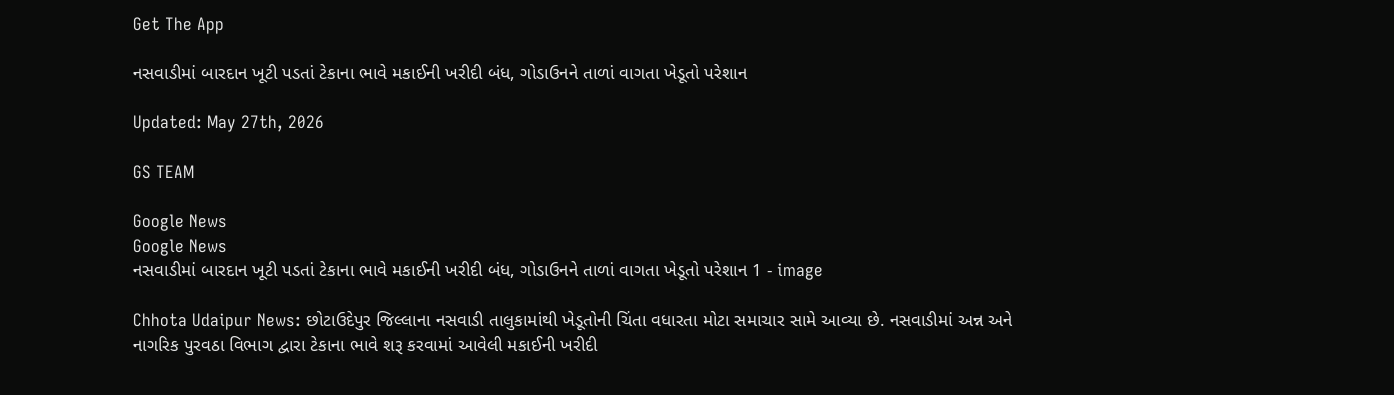Get The App

નસવાડીમાં બારદાન ખૂટી પડતાં ટેકાના ભાવે મકાઈની ખરીદી બંધ, ગોડાઉનને તાળાં વાગતા ખેડૂતો પરેશાન

Updated: May 27th, 2026

GS TEAM

Google News
Google News
નસવાડીમાં બારદાન ખૂટી પડતાં ટેકાના ભાવે મકાઈની ખરીદી બંધ, ગોડાઉનને તાળાં વાગતા ખેડૂતો પરેશાન 1 - image

Chhota Udaipur News: છોટાઉદેપુર જિલ્લાના નસવાડી તાલુકામાંથી ખેડૂતોની ચિંતા વધારતા મોટા સમાચાર સામે આવ્યા છે. નસવાડીમાં અન્ન અને નાગરિક પુરવઠા વિભાગ દ્વારા ટેકાના ભાવે શરૂ કરવામાં આવેલી મકાઈની ખરીદી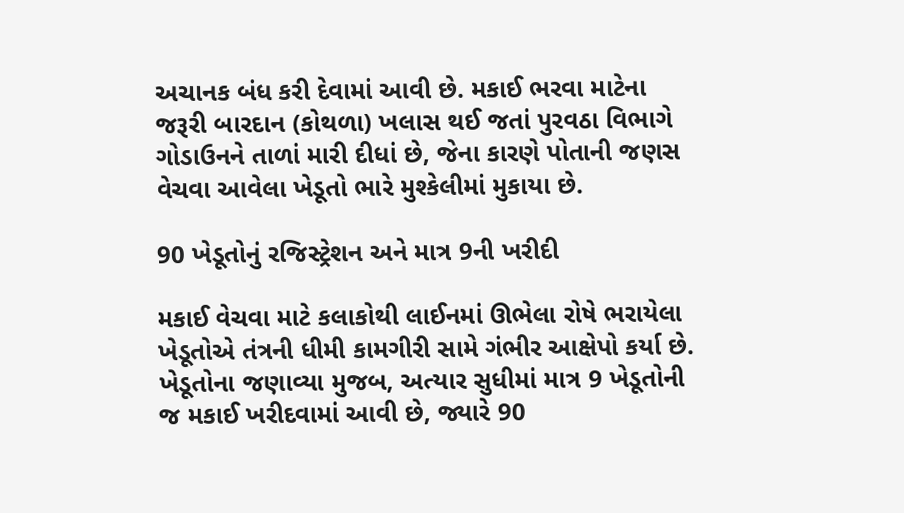અચાનક બંધ કરી દેવામાં આવી છે. મકાઈ ભરવા માટેના જરૂરી બારદાન (કોથળા) ખલાસ થઈ જતાં પુરવઠા વિભાગે ગોડાઉનને તાળાં મારી દીધાં છે, જેના કારણે પોતાની જણસ વેચવા આવેલા ખેડૂતો ભારે મુશ્કેલીમાં મુકાયા છે.

90 ખેડૂતોનું રજિસ્ટ્રેશન અને માત્ર 9ની ખરીદી

મકાઈ વેચવા માટે કલાકોથી લાઈનમાં ઊભેલા રોષે ભરાયેલા ખેડૂતોએ તંત્રની ધીમી કામગીરી સામે ગંભીર આક્ષેપો કર્યા છે. ખેડૂતોના જણાવ્યા મુજબ, અત્યાર સુધીમાં માત્ર 9 ખેડૂતોની જ મકાઈ ખરીદવામાં આવી છે, જ્યારે 90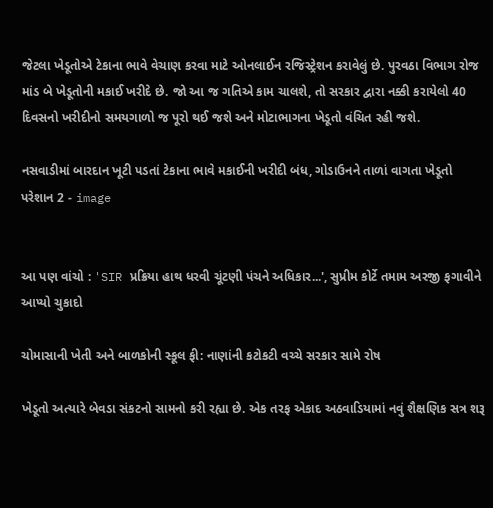જેટલા ખેડૂતોએ ટેકાના ભાવે વેચાણ કરવા માટે ઓનલાઈન રજિસ્ટ્રેશન કરાવેલું છે. પુરવઠા વિભાગ રોજ માંડ બે ખેડૂતોની મકાઈ ખરીદે છે. જો આ જ ગતિએ કામ ચાલશે, તો સરકાર દ્વારા નક્કી કરાયેલો 40 દિવસનો ખરીદીનો સમયગાળો જ પૂરો થઈ જશે અને મોટાભાગના ખેડૂતો વંચિત રહી જશે.

નસવાડીમાં બારદાન ખૂટી પડતાં ટેકાના ભાવે મકાઈની ખરીદી બંધ, ગોડાઉનને તાળાં વાગતા ખેડૂતો પરેશાન 2 - image


આ પણ વાંચો : 'SIR પ્રક્રિયા હાથ ધરવી ચૂંટણી પંચને અધિકાર...', સુપ્રીમ કોર્ટે તમામ અરજી ફગાવીને આપ્યો ચુકાદો

ચોમાસાની ખેતી અને બાળકોની સ્કૂલ ફી: નાણાંની કટોકટી વચ્ચે સરકાર સામે રોષ

ખેડૂતો અત્યારે બેવડા સંકટનો સામનો કરી રહ્યા છે. એક તરફ એકાદ અઠવાડિયામાં નવું શૈક્ષણિક સત્ર શરૂ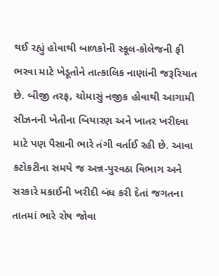થઈ રહ્યું હોવાથી બાળકોની સ્કૂલ-કોલેજની ફી ભરવા માટે ખેડૂતોને તાત્કાલિક નાણાંની જરૂરિયાત છે. બીજી તરફ, ચોમાસું નજીક હોવાથી આગામી સીઝનની ખેતીના બિયારણ અને ખાતર ખરીદવા માટે પણ પૈસાની ભારે તંગી વર્તાઈ રહી છે. આવા કટોકટીના સમયે જ અન્ન-પુરવઠા વિભાગ અને સરકારે મકાઈની ખરીદી બંધ કરી દેતાં જગતના તાતમાં ભારે રોષ જોવા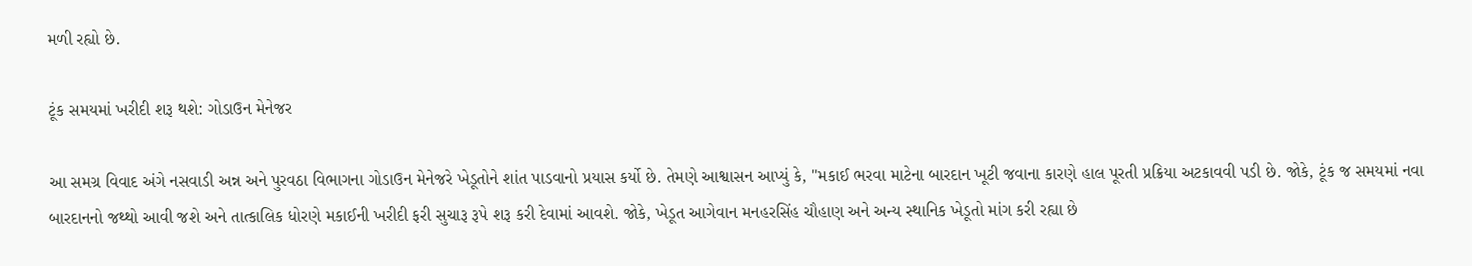મળી રહ્યો છે.

ટૂંક સમયમાં ખરીદી શરૂ થશે: ગોડાઉન મેનેજર

આ સમગ્ર વિવાદ અંગે નસવાડી અન્ન અને પુરવઠા વિભાગના ગોડાઉન મેનેજરે ખેડૂતોને શાંત પાડવાનો પ્રયાસ કર્યો છે. તેમણે આશ્વાસન આપ્યું કે, "મકાઈ ભરવા માટેના બારદાન ખૂટી જવાના કારણે હાલ પૂરતી પ્રક્રિયા અટકાવવી પડી છે. જોકે, ટૂંક જ સમયમાં નવા બારદાનનો જથ્થો આવી જશે અને તાત્કાલિક ધોરણે મકાઈની ખરીદી ફરી સુચારૂ રૂપે શરૂ કરી દેવામાં આવશે. જોકે, ખેડૂત આગેવાન મનહરસિંહ ચૌહાણ અને અન્ય સ્થાનિક ખેડૂતો માંગ કરી રહ્યા છે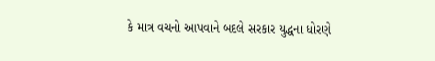કે માત્ર વચનો આપવાને બદલે સરકાર યુદ્ધના ધોરણે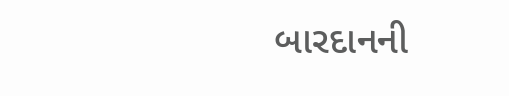બારદાનની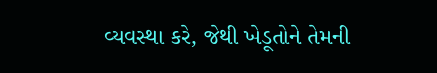વ્યવસ્થા કરે, જેથી ખેડૂતોને તેમની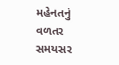મહેનતનું વળતર સમયસર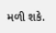મળી શકે.